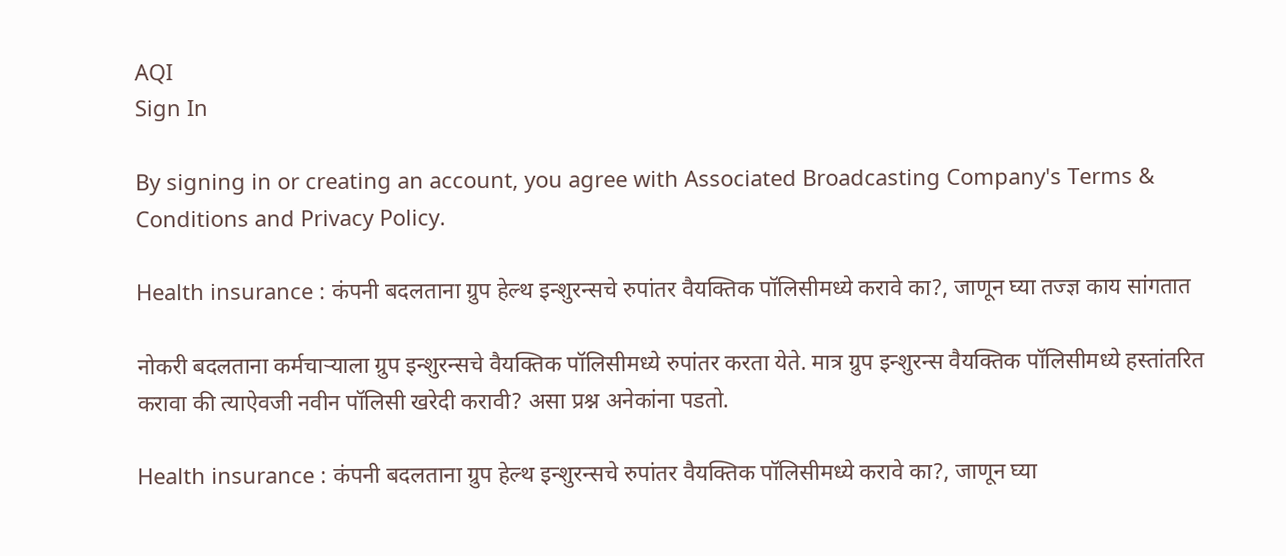AQI
Sign In

By signing in or creating an account, you agree with Associated Broadcasting Company's Terms & Conditions and Privacy Policy.

Health insurance : कंपनी बदलताना ग्रुप हेल्थ इन्शुरन्सचे रुपांतर वैयक्तिक पॉलिसीमध्ये करावे का?, जाणून घ्या तज्ज्ञ काय सांगतात

नोकरी बदलताना कर्मचाऱ्याला ग्रुप इन्शुरन्सचे वैयक्तिक पॉलिसीमध्ये रुपांतर करता येते. मात्र ग्रुप इन्शुरन्स वैयक्तिक पॉलिसीमध्ये हस्तांतरित करावा की त्याऐवजी नवीन पॉलिसी खरेदी करावी? असा प्रश्न अनेकांना पडतो.

Health insurance : कंपनी बदलताना ग्रुप हेल्थ इन्शुरन्सचे रुपांतर वैयक्तिक पॉलिसीमध्ये करावे का?, जाणून घ्या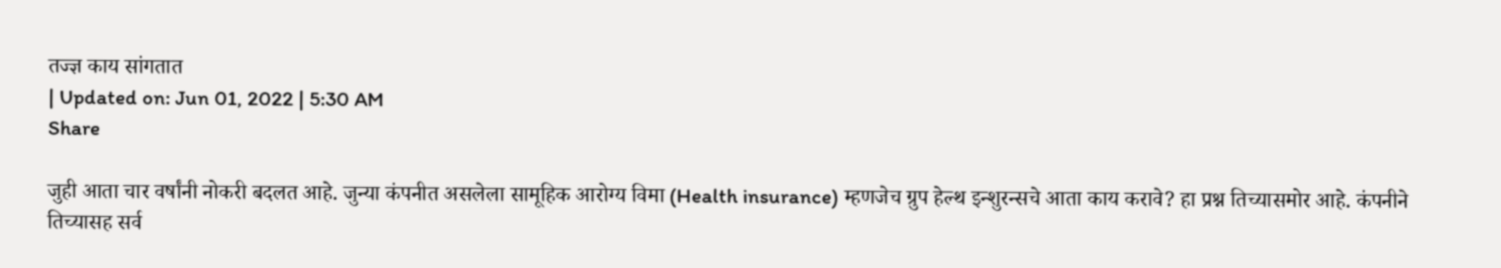तज्ज्ञ काय सांगतात
| Updated on: Jun 01, 2022 | 5:30 AM
Share

जुही आता चार वर्षांनी नोकरी बदलत आहे. जुन्या कंपनीत असलेला सामूहिक आरोग्य विमा (Health insurance) म्हणजेच ग्रुप हेल्थ इन्शुरन्सचे आता काय करावे? हा प्रश्न तिच्यासमोर आहे. कंपनीने तिच्यासह सर्व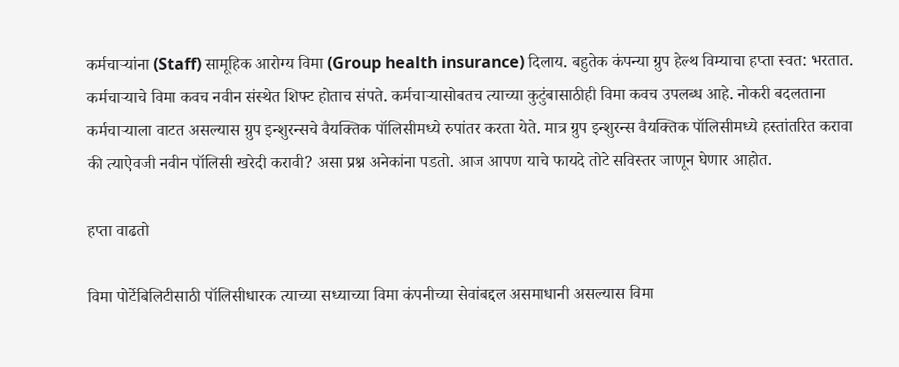कर्मचार्‍यांना (Staff) सामूहिक आरोग्य विमा (Group health insurance) दिलाय. बहुतेक कंपन्या ग्रुप हेल्थ विम्याचा हप्ता स्वत: भरतात. कर्मचाऱ्याचे विमा कवच नवीन संस्थेत शिफ्ट होताच संपते. कर्मचाऱ्यासोबतच त्याच्या कुटुंबासाठीही विमा कवच उपलब्ध आहे. नोकरी बदलताना कर्मचाऱ्याला वाटत असल्यास ग्रुप इन्शुरन्सचे वैयक्तिक पॉलिसीमध्ये रुपांतर करता येते. मात्र ग्रुप इन्शुरन्स वैयक्तिक पॉलिसीमध्ये हस्तांतरित करावा की त्याऐवजी नवीन पॉलिसी खरेदी करावी? असा प्रश्न अनेकांना पडतो. आज आपण याचे फायदे तोटे सविस्तर जाणून घेणार आहोत.

हप्ता वाढतो

विमा पोर्टेबिलिटीसाठी पॉलिसीधारक त्याच्या सध्याच्या विमा कंपनीच्या सेवांबद्दल असमाधानी असल्यास विमा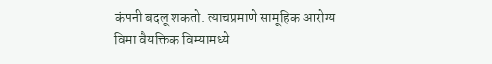कंपनी बदलू शकतो. त्याचप्रमाणे सामूहिक आरोग्य विमा वैयक्तिक विम्यामध्ये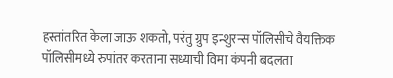हस्तांतरित केला जाऊ शकतो, परंतु ग्रुप इन्शुरन्स पॉलिसीचे वैयक्तिक पॉलिसीमध्ये रुपांतर करताना सध्याची विमा कंपनी बदलता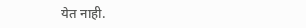येत नाही.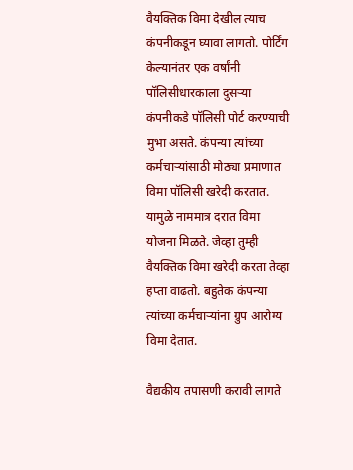वैयक्तिक विमा देखील त्याच कंपनीकडून घ्यावा लागतो. पोर्टिंग केल्यानंतर एक वर्षांनी पॉलिसीधारकाला दुसऱ्या कंपनीकडे पॉलिसी पोर्ट करण्याची मुभा असते. कंपन्या त्यांच्या कर्मचाऱ्यांसाठी मोठ्या प्रमाणात विमा पॉलिसी खरेदी करतात. यामुळे नाममात्र दरात विमा योजना मिळते. जेव्हा तुम्ही वैयक्तिक विमा खरेदी करता तेव्हा हप्ता वाढतो. बहुतेक कंपन्या त्यांच्या कर्मचाऱ्यांना ग्रुप आरोग्य विमा देतात.

वैद्यकीय तपासणी करावी लागते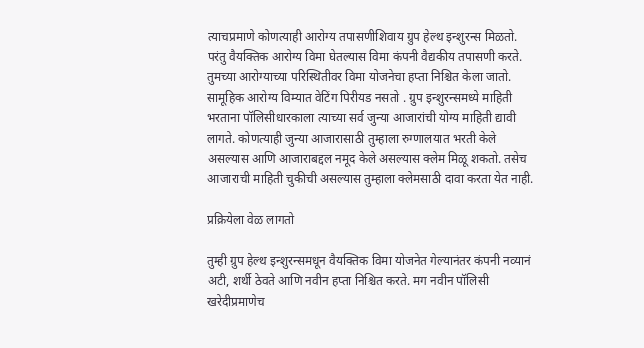त्याचप्रमाणे कोणत्याही आरोग्य तपासणीशिवाय ग्रुप हेल्थ इन्शुरन्स मिळतो. परंतु वैयक्तिक आरोग्य विमा घेतल्यास विमा कंपनी वैद्यकीय तपासणी करते. तुमच्या आरोग्याच्या परिस्थितीवर विमा योजनेचा हप्ता निश्चित केला जातो. सामूहिक आरोग्य विम्यात वेटिंग पिरीयड नसतो . ग्रुप इन्शुरन्समध्ये माहिती भरताना पॉलिसीधारकाला त्याच्या सर्व जुन्या आजारांची योग्य माहिती द्यावी लागते. कोणत्याही जुन्या आजारासाठी तुम्हाला रुग्णालयात भरती केले असल्यास आणि आजाराबद्दल नमूद केले असल्यास क्लेम मिळू शकतो. तसेच आजाराची माहिती चुकीची असल्यास तुम्हाला क्लेमसाठी दावा करता येत नाही.

प्रक्रियेला वेळ लागतो

तुम्ही ग्रुप हेल्थ इन्शुरन्समधून वैयक्तिक विमा योजनेत गेल्यानंतर कंपनी नव्यानं अटी, शर्थी ठेवते आणि नवीन हप्ता निश्चित करते. मग नवीन पॉलिसी खरेदीप्रमाणेच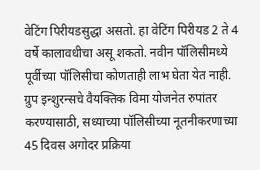वेटिंग पिरीयडसुद्धा असतो. हा वेटिंग पिरीयड 2 ते 4 वर्षे कालावधीचा असू शकतो. नवीन पॉलिसीमध्ये पूर्वीच्या पॉलिसीचा कोणताही लाभ घेता येत नाही. ग्रुप इन्शुरन्सचे वैयक्तिक विमा योजनेत रुपांतर करण्यासाठी, सध्याच्या पॉलिसीच्या नूतनीकरणाच्या 45 दिवस अगोदर प्रक्रिया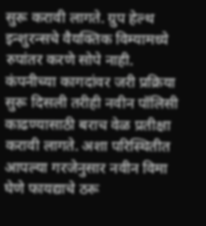सुरू करावी लागते. ग्रुप हेल्थ इन्शुरन्सचे वैयक्तिक विम्यामध्ये रुपांतर करणे सोपे नाही. कंपनीच्या कागदांवर जरी प्रक्रिया सुरू दिसली तरीही नवीन पॉलिसी काढण्यासाठी बराच वेळ प्रतीक्षा करावी लागते. अशा परिस्थितीत आपल्या गरजेनुसार नवीन विमा घेणे फायद्याचे ठरू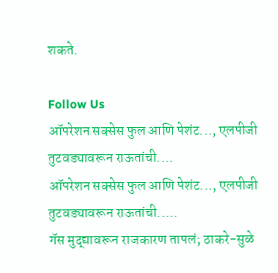शकते.

Follow Us
ऑपरेशन सक्सेस फुल आणि पेशंट..., एलपीजी तुटवड्यावरून राऊतांची....
ऑपरेशन सक्सेस फुल आणि पेशंट..., एलपीजी तुटवड्यावरून राऊतांची.....
गॅस मुद्द्यावरून राजकारण तापलं; ठाकरे-सुळे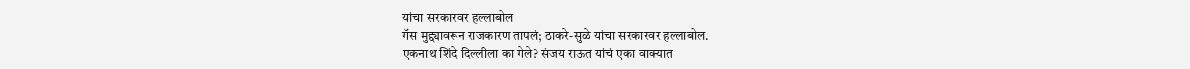यांचा सरकारवर हल्लाबोल
गॅस मुद्द्यावरून राजकारण तापलं; ठाकरे-सुळे यांचा सरकारवर हल्लाबोल.
एकनाथ शिंदे दिल्लीला का गेले? संजय राऊत यांचं एका वाक्यात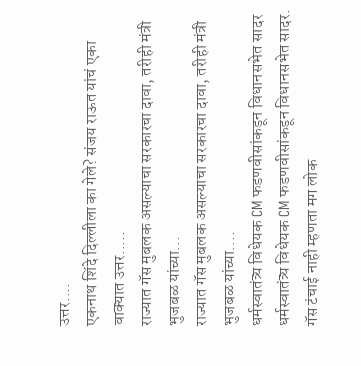उत्तर....
एकनाथ शिंदे दिल्लीला का गेले? संजय राऊत यांचं एका वाक्यात उत्तर.....
राज्यात गॅस मुबलक असल्याचा सरकारचा दावा, तरीही मंत्री भुजबळ यांच्या...
राज्यात गॅस मुबलक असल्याचा सरकारचा दावा, तरीही मंत्री भुजबळ यांच्या....
धर्मस्वातंत्र्य विधेयक CM फडणवीसांकडून विधानसभेत सादर
धर्मस्वातंत्र्य विधेयक CM फडणवीसांकडून विधानसभेत सादर.
गॅस टंचाई नाही म्हणता मग लोक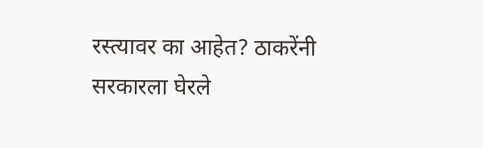रस्त्यावर का आहेत? ठाकरेंनी सरकारला घेरले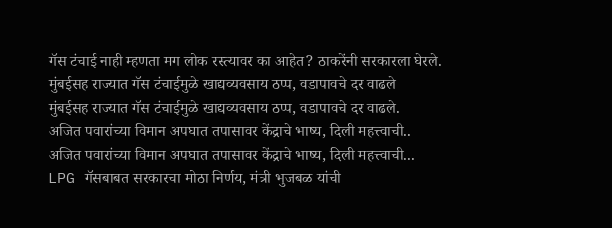गॅस टंचाई नाही म्हणता मग लोक रस्त्यावर का आहेत? ठाकरेंनी सरकारला घेरले.
मुंबईसह राज्यात गॅस टंचाईमुळे खाद्यव्यवसाय ठप्प, वडापावचे दर वाढले
मुंबईसह राज्यात गॅस टंचाईमुळे खाद्यव्यवसाय ठप्प, वडापावचे दर वाढले.
अजित पवारांच्या विमान अपघात तपासावर केंद्राचे भाष्य, दिली महत्त्वाची..
अजित पवारांच्या विमान अपघात तपासावर केंद्राचे भाष्य, दिली महत्त्वाची...
LPG गॅसबाबत सरकारचा मोठा निर्णय, मंत्री भुजबळ यांची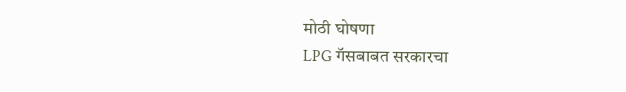मोठी घोषणा
LPG गॅसबाबत सरकारचा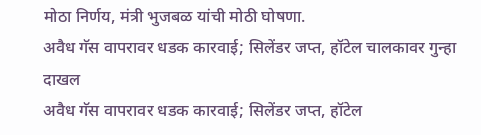मोठा निर्णय, मंत्री भुजबळ यांची मोठी घोषणा.
अवैध गॅस वापरावर धडक कारवाई; सिलेंडर जप्त, हॉटेल चालकावर गुन्हा दाखल
अवैध गॅस वापरावर धडक कारवाई; सिलेंडर जप्त, हॉटेल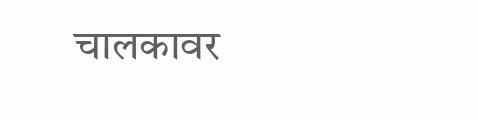चालकावर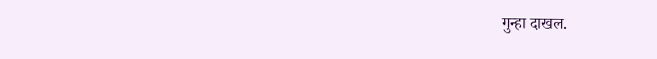गुन्हा दाखल.